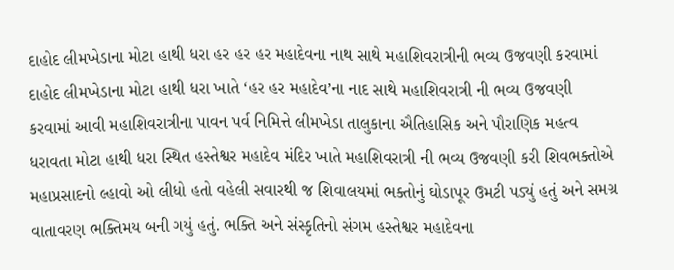દાહોદ લીમખેડાના મોટા હાથી ધરા હર હર હર મહાદેવના નાથ સાથે મહાશિવરાત્રીની ભવ્ય ઉજવણી કરવામાં દાહોદ લીમખેડાના મોટા હાથી ધરા ખાતે ‘હર હર મહાદેવ’ના નાદ સાથે મહાશિવરાત્રી ની ભવ્ય ઉજવણી કરવામાં આવી મહાશિવરાત્રીના પાવન પર્વ નિમિત્તે લીમખેડા તાલુકાના ઐતિહાસિક અને પૌરાણિક મહત્વ ધરાવતા મોટા હાથી ધરા સ્થિત હસ્તેશ્વર મહાદેવ મંદિર ખાતે મહાશિવરાત્રી ની ભવ્ય ઉજવણી કરી શિવભક્તોએ મહાપ્રસાદનો લ્હાવો ઓ લીધો હતો વહેલી સવારથી જ શિવાલયમાં ભક્તોનું ઘોડાપૂર ઉમટી પડ્યું હતું અને સમગ્ર વાતાવરણ ભક્તિમય બની ગયું હતું. ભક્તિ અને સંસ્કૃતિનો સંગમ હસ્તેશ્વર મહાદેવના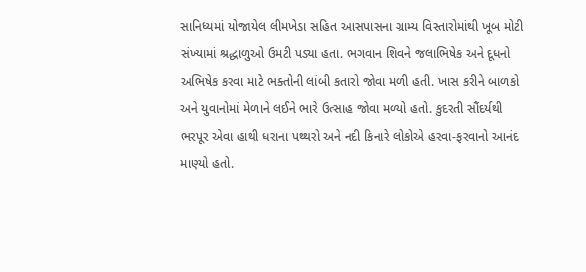સાનિધ્યમાં યોજાયેલ લીમખેડા સહિત આસપાસના ગ્રામ્ય વિસ્તારોમાંથી ખૂબ મોટી સંખ્યામાં શ્રદ્ધાળુઓ ઉમટી પડ્યા હતા. ભગવાન શિવને જલાભિષેક અને દૂધનો અભિષેક કરવા માટે ભક્તોની લાંબી કતારો જોવા મળી હતી. ખાસ કરીને બાળકો અને યુવાનોમાં મેળાને લઈને ભારે ઉત્સાહ જોવા મળ્યો હતો. કુદરતી સૌંદર્યથી ભરપૂર એવા હાથી ધરાના પથ્થરો અને નદી કિનારે લોકોએ હરવા-ફરવાનો આનંદ માણ્યો હતો.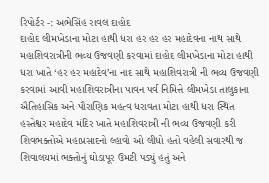રિપોર્ટર -: અભેસિંહ રાવલ દાહોદ
દાહોદ લીમખેડાના મોટા હાથી ધરા હર હર હર મહાદેવના નાથ સાથે મહાશિવરાત્રીની ભવ્ય ઉજવણી કરવામાં દાહોદ લીમખેડાના મોટા હાથી ધરા ખાતે ‘હર હર મહાદેવ’ના નાદ સાથે મહાશિવરાત્રી ની ભવ્ય ઉજવણી કરવામાં આવી મહાશિવરાત્રીના પાવન પર્વ નિમિત્તે લીમખેડા તાલુકાના ઐતિહાસિક અને પૌરાણિક મહત્વ ધરાવતા મોટા હાથી ધરા સ્થિત
હસ્તેશ્વર મહાદેવ મંદિર ખાતે મહાશિવરાત્રી ની ભવ્ય ઉજવણી કરી શિવભક્તોએ મહાપ્રસાદનો લ્હાવો ઓ લીધો હતો વહેલી સવારથી જ શિવાલયમાં ભક્તોનું ઘોડાપૂર ઉમટી પડ્યું હતું અને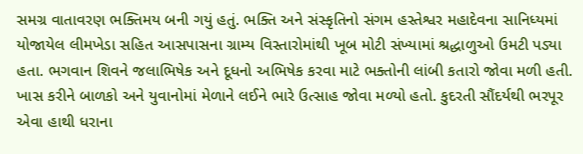સમગ્ર વાતાવરણ ભક્તિમય બની ગયું હતું. ભક્તિ અને સંસ્કૃતિનો સંગમ હસ્તેશ્વર મહાદેવના સાનિધ્યમાં યોજાયેલ લીમખેડા સહિત આસપાસના ગ્રામ્ય વિસ્તારોમાંથી ખૂબ મોટી સંખ્યામાં શ્રદ્ધાળુઓ ઉમટી પડ્યા
હતા. ભગવાન શિવને જલાભિષેક અને દૂધનો અભિષેક કરવા માટે ભક્તોની લાંબી કતારો જોવા મળી હતી. ખાસ કરીને બાળકો અને યુવાનોમાં મેળાને લઈને ભારે ઉત્સાહ જોવા મળ્યો હતો. કુદરતી સૌંદર્યથી ભરપૂર એવા હાથી ધરાના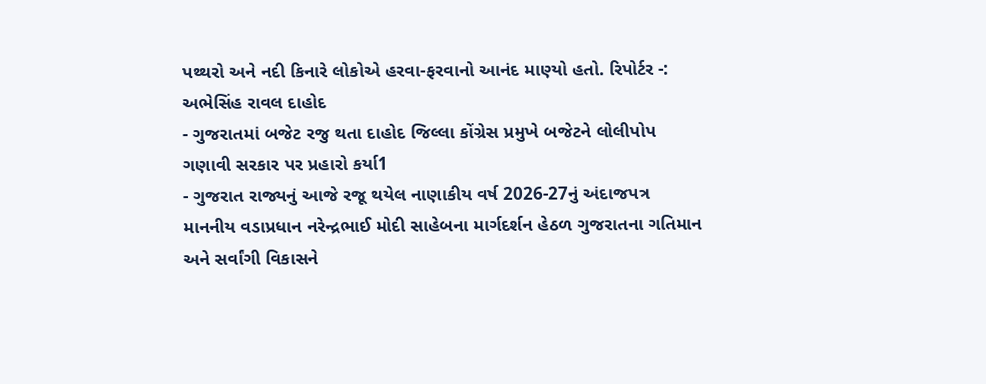પથ્થરો અને નદી કિનારે લોકોએ હરવા-ફરવાનો આનંદ માણ્યો હતો. રિપોર્ટર -: અભેસિંહ રાવલ દાહોદ
- ગુજરાતમાં બજેટ રજુ થતા દાહોદ જિલ્લા કોંગ્રેસ પ્રમુખે બજેટને લોલીપોપ ગણાવી સરકાર પર પ્રહારો કર્યા1
- ગુજરાત રાજ્યનું આજે રજૂ થયેલ નાણાકીય વર્ષ 2026-27નું અંદાજપત્ર માનનીય વડાપ્રધાન નરેન્દ્રભાઈ મોદી સાહેબના માર્ગદર્શન હેઠળ ગુજરાતના ગતિમાન અને સર્વાંગી વિકાસને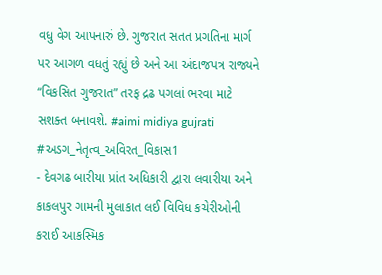વધુ વેગ આપનારું છે. ગુજરાત સતત પ્રગતિના માર્ગ પર આગળ વધતું રહ્યું છે અને આ અંદાજપત્ર રાજ્યને “વિકસિત ગુજરાત” તરફ દ્રઢ પગલાં ભરવા માટે સશક્ત બનાવશે. #aimi midiya gujrati #અડગ_નેતૃત્વ_અવિરત_વિકાસ1
- દેવગઢ બારીયા પ્રાંત અધિકારી દ્વારા લવારીયા અને કાકલપુર ગામની મુલાકાત લઈ વિવિધ કચેરીઓની કરાઈ આકસ્મિક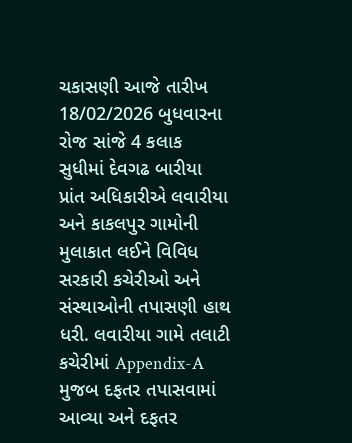ચકાસણી આજે તારીખ 18/02/2026 બુધવારના રોજ સાંજે 4 કલાક સુધીમાં દેવગઢ બારીયા પ્રાંત અધિકારીએ લવારીયા અને કાકલપુર ગામોની મુલાકાત લઈને વિવિધ સરકારી કચેરીઓ અને સંસ્થાઓની તપાસણી હાથ ધરી. લવારીયા ગામે તલાટી કચેરીમાં Appendix-A મુજબ દફતર તપાસવામાં આવ્યા અને દફતર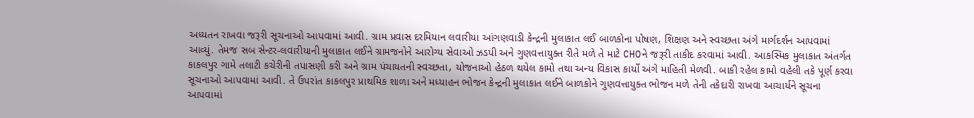અધ્યતન રાખવા જરૂરી સૂચનાઓ આપવામાં આવી. ગ્રામ પ્રવાસ દરમિયાન લવારીયા આંગણવાડી કેન્દ્રની મુલાકાત લઈ બાળકોના પોષણ, શિક્ષણ અને સ્વચ્છતા અંગે માર્ગદર્શન આપવામાં આવ્યું. તેમજ સબ સેન્ટર-લવારીયાની મુલાકાત લઈને ગ્રામજનોને આરોગ્ય સેવાઓ ઝડપી અને ગુણવત્તાયુક્ત રીતે મળે તે માટે CHOને જરૂરી તાકીદ કરવામાં આવી. આકસ્મિક મુલાકાત અંતર્ગત કાકલપુર ગામે તલાટી કચેરીની તપાસણી કરી અને ગ્રામ પંચાયતની સ્વચ્છતા, યોજનાઓ હેઠળ થયેલ કામો તથા અન્ય વિકાસ કાર્યો અંગે માહિતી મેળવી. બાકી રહેલ કામો વહેલી તકે પૂર્ણ કરવા સૂચનાઓ આપવામાં આવી. તે ઉપરાંત કાકલપુર પ્રાથમિક શાળા અને મધ્યાહન ભોજન કેન્દ્રની મુલાકાત લઈને બાળકોને ગુણવત્તાયુક્ત ભોજન મળે તેની તકેદારી રાખવા આચાર્યને સૂચના આપવામાં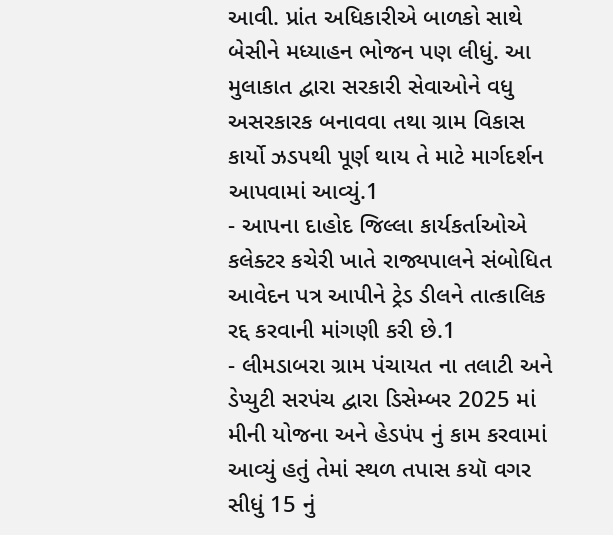આવી. પ્રાંત અધિકારીએ બાળકો સાથે બેસીને મધ્યાહન ભોજન પણ લીધું. આ મુલાકાત દ્વારા સરકારી સેવાઓને વધુ અસરકારક બનાવવા તથા ગ્રામ વિકાસ કાર્યો ઝડપથી પૂર્ણ થાય તે માટે માર્ગદર્શન આપવામાં આવ્યું.1
- આપના દાહોદ જિલ્લા કાર્યકર્તાઓએ કલેક્ટર કચેરી ખાતે રાજ્યપાલને સંબોધિત આવેદન પત્ર આપીને ટ્રેડ ડીલને તાત્કાલિક રદ્દ કરવાની માંગણી કરી છે.1
- લીમડાબરા ગ્રામ પંચાયત ના તલાટી અને ડેપ્યુટી સરપંચ દ્વારા ડિસેમ્બર 2025 માં મીની યોજના અને હેડપંપ નું કામ કરવામાં આવ્યું હતું તેમાં સ્થળ તપાસ કયૉ વગર સીધું 15 નું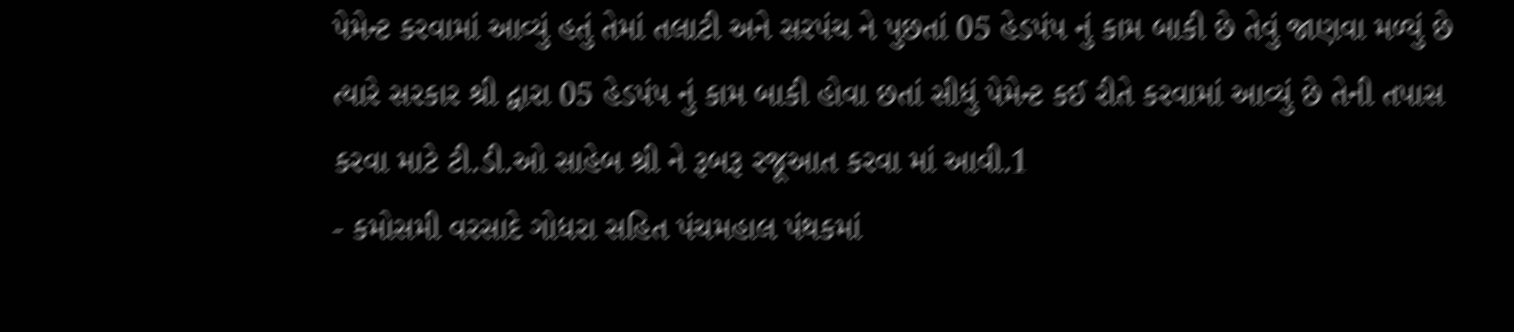પેમેન્ટ કરવામાં આવ્યું હતું તેમાં તલાટી અને સરપંચ ને પુછતાં 05 હેડપંપ નું કામ બાકી છે તેવું જાણવા મળ્યું છે ત્યારે સરકાર શ્રી દ્વારા 05 હેડપંપ નું કામ બાકી હોવા છતાં સીધું પેમેન્ટ કઈ રીતે કરવામાં આવ્યું છે તેની તપાસ કરવા માટે ટી.ડી.ઓ સાહેબ શ્રી ને રૂબરૂ રજૂઆત કરવા માં આવી.1
- કમોસમી વરસાદે ગોધરા સહિત પંચમહાલ પંથકમાં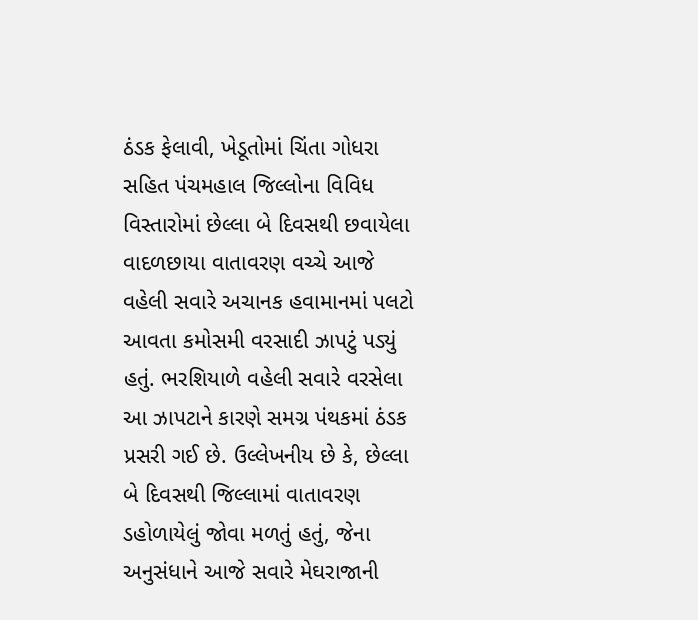ઠંડક ફેલાવી, ખેડૂતોમાં ચિંતા ગોધરા સહિત પંચમહાલ જિલ્લોના વિવિધ વિસ્તારોમાં છેલ્લા બે દિવસથી છવાયેલા વાદળછાયા વાતાવરણ વચ્ચે આજે વહેલી સવારે અચાનક હવામાનમાં પલટો આવતા કમોસમી વરસાદી ઝાપટું પડ્યું હતું. ભરશિયાળે વહેલી સવારે વરસેલા આ ઝાપટાને કારણે સમગ્ર પંથકમાં ઠંડક પ્રસરી ગઈ છે. ઉલ્લેખનીય છે કે, છેલ્લા બે દિવસથી જિલ્લામાં વાતાવરણ ડહોળાયેલું જોવા મળતું હતું, જેના અનુસંધાને આજે સવારે મેઘરાજાની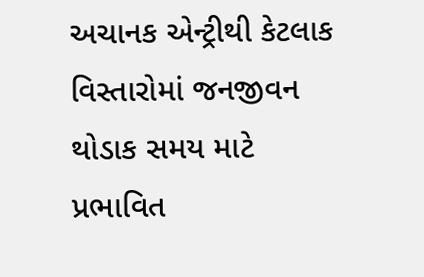અચાનક એન્ટ્રીથી કેટલાક વિસ્તારોમાં જનજીવન થોડાક સમય માટે પ્રભાવિત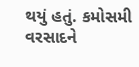થયું હતું. કમોસમી વરસાદને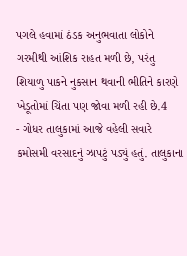પગલે હવામાં ઠંડક અનુભવાતા લોકોને ગરમીથી આંશિક રાહત મળી છે, પરંતુ શિયાળુ પાકને નુકસાન થવાની ભીતિને કારણે ખેડૂતોમાં ચિંતા પણ જોવા મળી રહી છે.4
- ગોધર તાલુકામાં આજે વહેલી સવારે કમોસમી વરસાદનું ઝાપટું પડ્યું હતું. તાલુકાના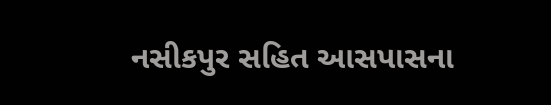નસીકપુર સહિત આસપાસના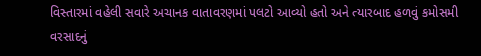વિસ્તારમાં વહેલી સવારે અચાનક વાતાવરણમાં પલટો આવ્યો હતો અને ત્યારબાદ હળવું કમોસમી વરસાદનું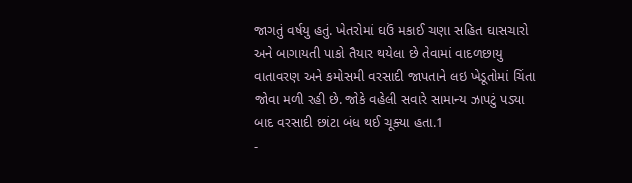જાગતું વર્ષયુ હતું. ખેતરોમાં ઘઉં મકાઈ ચણા સહિત ઘાસચારો અને બાગાયતી પાકો તૈયાર થયેલા છે તેવામાં વાદળછાયુ વાતાવરણ અને કમોસમી વરસાદી જાપતાને લઇ ખેડૂતોમાં ચિંતા જોવા મળી રહી છે. જોકે વહેલી સવારે સામાન્ય ઝાપટું પડ્યા બાદ વરસાદી છાંટા બંધ થઈ ચૂક્યા હતા.1
-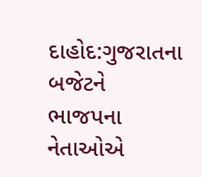દાહોદ:ગુજરાતના બજેટને ભાજપના નેતાઓએ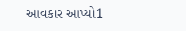આવકાર આપ્યો1